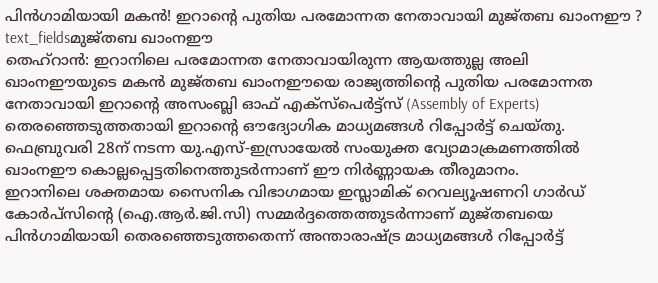പിൻഗാമിയായി മകൻ! ഇറാന്റെ പുതിയ പരമോന്നത നേതാവായി മുജ്തബ ഖാംനഈ ?
text_fieldsമുജ്തബ ഖാംനഈ
തെഹ്റാൻ: ഇറാനിലെ പരമോന്നത നേതാവായിരുന്ന ആയത്തുല്ല അലി ഖാംനഈയുടെ മകൻ മുജ്തബ ഖാംനഈയെ രാജ്യത്തിൻ്റെ പുതിയ പരമോന്നത നേതാവായി ഇറാൻ്റെ അസംബ്ലി ഓഫ് എക്സ്പെർട്ട്സ് (Assembly of Experts) തെരഞ്ഞെടുത്തതായി ഇറാന്റെ ഔദ്യോഗിക മാധ്യമങ്ങൾ റിപ്പോർട്ട് ചെയ്തു. ഫെബ്രുവരി 28ന് നടന്ന യു.എസ്-ഇസ്രായേൽ സംയുക്ത വ്യോമാക്രമണത്തിൽ ഖാംനഈ കൊല്ലപ്പെട്ടതിനെത്തുടർന്നാണ് ഈ നിർണ്ണായക തീരുമാനം.
ഇറാനിലെ ശക്തമായ സൈനിക വിഭാഗമായ ഇസ്ലാമിക് റെവല്യൂഷണറി ഗാർഡ് കോർപ്സിൻ്റെ (ഐ.ആർ.ജി.സി) സമ്മർദ്ദത്തെത്തുടർന്നാണ് മുജ്തബയെ പിൻഗാമിയായി തെരഞ്ഞെടുത്തതെന്ന് അന്താരാഷ്ട്ര മാധ്യമങ്ങൾ റിപ്പോർട്ട്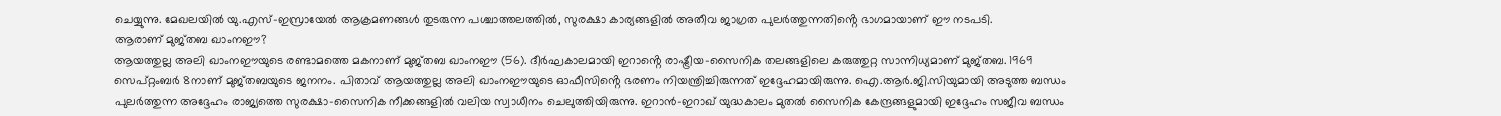ചെയ്യുന്നു. മേഖലയിൽ യു.എസ്-ഇസ്രായേൽ ആക്രമണങ്ങൾ തുടരുന്ന പശ്ചാത്തലത്തിൽ, സുരക്ഷാ കാര്യങ്ങളിൽ അതീവ ജാഗ്രത പുലർത്തുന്നതിൻ്റെ ഭാഗമായാണ് ഈ നടപടി.
ആരാണ് മുജ്തബ ഖാംനഈ?
ആയത്തുല്ല അലി ഖാംനഈയുടെ രണ്ടാമത്തെ മകനാണ് മുജ്തബ ഖാംനഈ (56). ദീർഘകാലമായി ഇറാൻ്റെ രാഷ്ട്രീയ-സൈനിക തലങ്ങളിലെ കരുത്തുറ്റ സാന്നിധ്യമാണ് മുജ്തബ. 1969 സെപ്റ്റംബർ 8നാണ് മുജ്തബയുടെ ജനനം. പിതാവ് ആയത്തുല്ല അലി ഖാംനഈയുടെ ഓഫീസിൻ്റെ ഭരണം നിയന്ത്രിച്ചിരുന്നത് ഇദ്ദേഹമായിരുന്നു. ഐ.ആർ.ജി.സിയുമായി അടുത്ത ബന്ധം പുലർത്തുന്ന അദ്ദേഹം രാജ്യത്തെ സുരക്ഷാ-സൈനിക നീക്കങ്ങളിൽ വലിയ സ്വാധീനം ചെലുത്തിയിരുന്നു. ഇറാൻ-ഇറാഖ് യുദ്ധകാലം മുതൽ സൈനിക കേന്ദ്രങ്ങളുമായി ഇദ്ദേഹം സജീവ ബന്ധം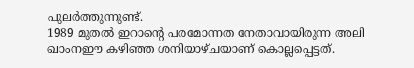പുലർത്തുന്നുണ്ട്.
1989 മുതൽ ഇറാൻ്റെ പരമോന്നത നേതാവായിരുന്ന അലി ഖാംനഈ കഴിഞ്ഞ ശനിയാഴ്ചയാണ് കൊല്ലപ്പെട്ടത്.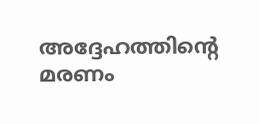അദ്ദേഹത്തിൻ്റെ മരണം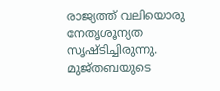രാജ്യത്ത് വലിയൊരു നേതൃശൂന്യത സൃഷ്ടിച്ചിരുന്നു. മുജ്തബയുടെ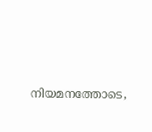നിയമനത്തോടെ,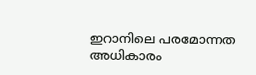ഇറാനിലെ പരമോന്നത അധികാരം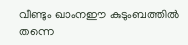വീണ്ടും ഖാംനഈ കുടുംബത്തിൽ തന്നെ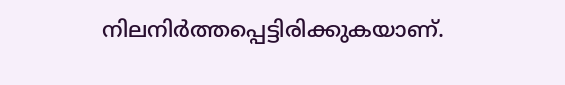നിലനിർത്തപ്പെട്ടിരിക്കുകയാണ്.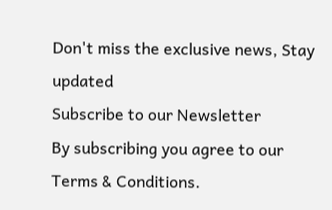Don't miss the exclusive news, Stay updated
Subscribe to our Newsletter
By subscribing you agree to our Terms & Conditions.